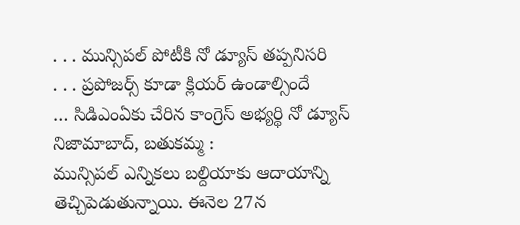. . . మున్సిపల్ పోటీకి నో డ్యూస్ తప్పనిసరి
. . . ప్రపోజర్స్ కూడా క్లియర్ ఉండాల్సిందే
… సిడిఎంఏకు చేరిన కాంగ్రెస్ అభ్యర్థి నో డ్యూస్
నిజామాబాద్, బతుకమ్మ :
మున్సిపల్ ఎన్నికలు బల్దియాకు ఆదాయాన్ని తెచ్చిపెడుతున్నాయి. ఈనెల 27న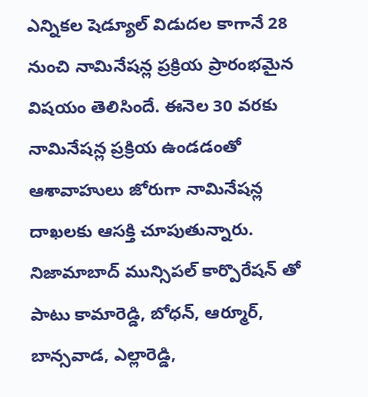ఎన్నికల షెడ్యూల్ విడుదల కాగానే 28 నుంచి నామినేషన్ల ప్రక్రియ ప్రారంభమైన విషయం తెలిసిందే. ఈనెల 30 వరకు నామినేషన్ల ప్రక్రియ ఉండడంతో ఆశావాహులు జోరుగా నామినేషన్ల దాఖలకు ఆసక్తి చూపుతున్నారు. నిజామాబాద్ మున్సిపల్ కార్పొరేషన్ తో పాటు కామారెడ్డి, బోధన్, ఆర్మూర్, బాన్సవాడ, ఎల్లారెడ్డి,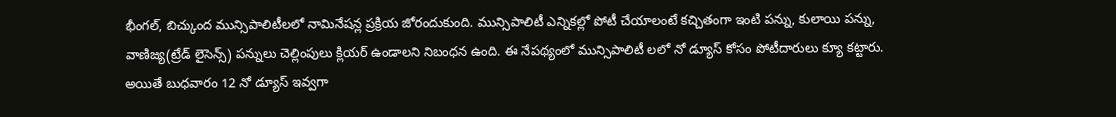భీంగల్, బిచ్కుంద మున్సిపాలిటీలలో నామినేషన్ల ప్రక్రియ జోరందుకుంది. మున్సిపాలిటీ ఎన్నికల్లో పోటీ చేయాలంటే కచ్చితంగా ఇంటి పన్ను, కులాయి పన్ను, వాణిజ్య(ట్రేడ్ లైసెన్స్) పన్నులు చెల్లింపులు క్లియర్ ఉండాలని నిబంధన ఉంది. ఈ నేపథ్యంలో మున్సిపాలిటీ లలో నో డ్యూస్ కోసం పోటీదారులు క్యూ కట్టారు. అయితే బుధవారం 12 నో డ్యూస్ ఇవ్వగా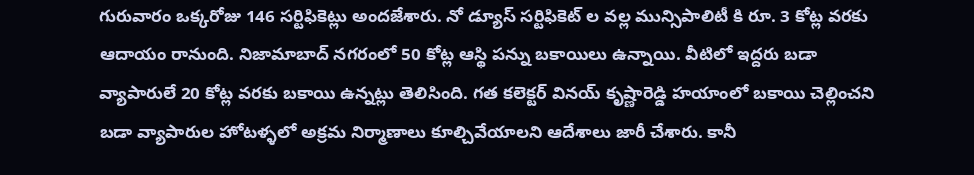గురువారం ఒక్కరోజు 146 సర్టిఫికెట్లు అందజేశారు. నో డ్యూస్ సర్టిఫికెట్ ల వల్ల మున్సిపాలిటీ కి రూ. 3 కోట్ల వరకు ఆదాయం రానుంది. నిజామాబాద్ నగరంలో 50 కోట్ల ఆస్థి పన్ను బకాయిలు ఉన్నాయి. వీటిలో ఇద్దరు బడా వ్యాపారులే 20 కోట్ల వరకు బకాయి ఉన్నట్లు తెలిసింది. గత కలెక్టర్ వినయ్ కృష్ణారెడ్డి హయాంలో బకాయి చెల్లించని బడా వ్యాపారుల హోటళ్ళలో అక్రమ నిర్మాణాలు కూల్చివేయాలని ఆదేశాలు జారీ చేశారు. కానీ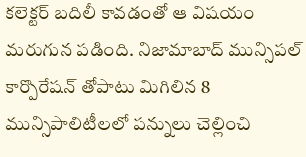కలెక్టర్ బదిలీ కావడంతో ఆ విషయం మరుగున పడింది. నిజామాబాద్ మున్సిపల్ కార్పొరేషన్ తోపాటు మిగిలిన 8 మున్సిపాలిటీలలో పన్నులు చెల్లించి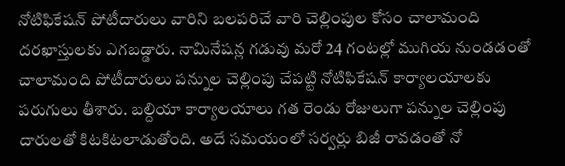నోటిఫికేషన్ పోటీదారులు వారిని బలపరిచే వారి చెల్లింపుల కోసం చాలామంది దరఖాస్తులకు ఎగబడ్డారు. నామినేషన్ల గడువు మరో 24 గంటల్లో ముగియ నుండడంతో చాలామంది పోటీదారులు పన్నుల చెల్లింపు చేపట్టి నోటిఫికేషన్ కార్యాలయాలకు పరుగులు తీశారు. బల్దియా కార్యాలయాలు గత రెండు రోజులుగా పన్నుల చెల్లింపు దారులతో కిటకిటలాడుతోంది. అదే సమయంలో సర్వర్లు బిజీ రావడంతో నో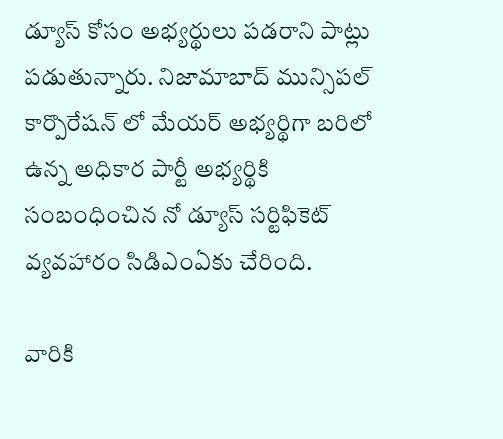డ్యూస్ కోసం అభ్యర్థులు పడరాని పాట్లు పడుతున్నారు. నిజామాబాద్ మున్సిపల్ కార్పొరేషన్ లో మేయర్ అభ్యర్థిగా బరిలో ఉన్న అధికార పార్టీ అభ్యర్థికి సంబంధించిన నో డ్యూస్ సర్టిఫికెట్ వ్యవహారం సిడిఎంఏకు చేరింది.

వారికి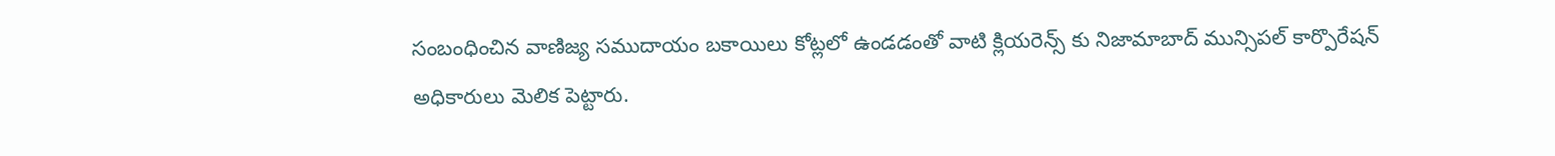సంబంధించిన వాణిజ్య సముదాయం బకాయిలు కోట్లలో ఉండడంతో వాటి క్లియరెన్స్ కు నిజామాబాద్ మున్సిపల్ కార్పొరేషన్ అధికారులు మెలిక పెట్టారు.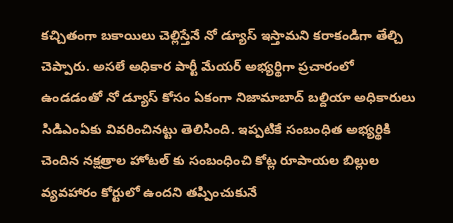కచ్చితంగా బకాయిలు చెల్లిస్తేనే నో డ్యూస్ ఇస్తామని కరాకండిగా తేల్చి చెప్పారు. అసలే అధికార పార్టీ మేయర్ అభ్యర్థిగా ప్రచారంలో ఉండడంతో నో డ్యూస్ కోసం ఏకంగా నిజామాబాద్ బల్దియా అధికారులు సిడిఎంఏకు వివరించినట్టు తెలిసింది. ఇప్పటికే సంబంధిత అభ్యర్థికి చెందిన నక్షత్రాల హోటల్ కు సంబంధించి కోట్ల రూపాయల బిల్లుల వ్యవహారం కోర్టులో ఉందని తప్పించుకునే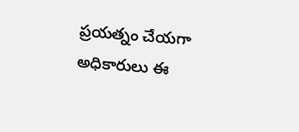ప్రయత్నం చేయగా అధికారులు ఈ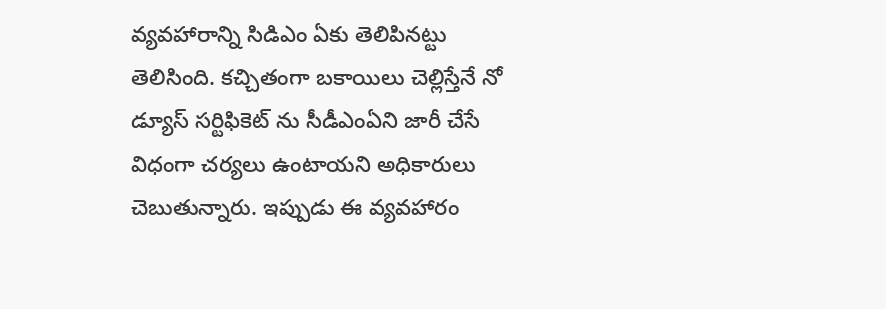వ్యవహారాన్ని సిడిఎం ఏకు తెలిపినట్టు తెలిసింది. కచ్చితంగా బకాయిలు చెల్లిస్తేనే నో డ్యూస్ సర్టిఫికెట్ ను సీడీఎంఏని జారీ చేసే విధంగా చర్యలు ఉంటాయని అధికారులు చెబుతున్నారు. ఇప్పుడు ఈ వ్యవహారం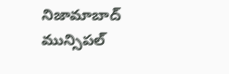నిజామాబాద్ మున్సిపల్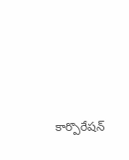కార్పొరేషన్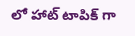లో హాట్ టాపిక్ గా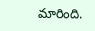మారింది.